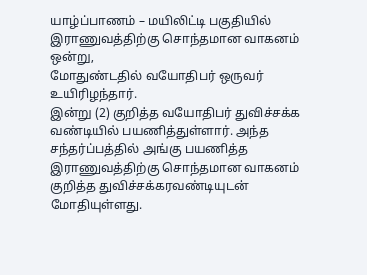யாழ்ப்பாணம் – மயிலிட்டி பகுதியில் இராணுவத்திற்கு சொந்தமான வாகனம் ஒன்று,
மோதுண்டதில் வயோதிபர் ஒருவர் உயிரிழந்தார்.
இன்று (2) குறித்த வயோதிபர் துவிச்சக்க வண்டியில் பயணித்துள்ளார். அந்த
சந்தர்ப்பத்தில் அங்கு பயணித்த இராணுவத்திற்கு சொந்தமான வாகனம்
குறித்த துவிச்சக்கரவண்டியுடன் மோதியுள்ளது.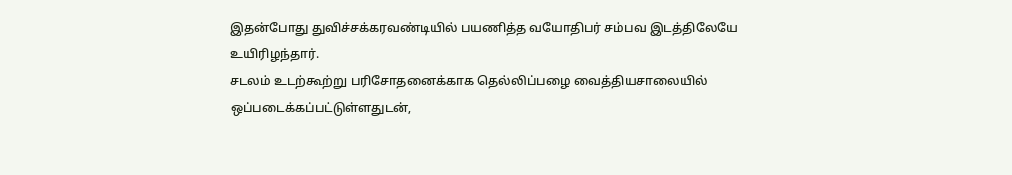இதன்போது துவிச்சக்கரவண்டியில் பயணித்த வயோதிபர் சம்பவ இடத்திலேயே
உயிரிழந்தார்.
சடலம் உடற்கூற்று பரிசோதனைக்காக தெல்லிப்பழை வைத்தியசாலையில்
ஒப்படைக்கப்பட்டுள்ளதுடன்,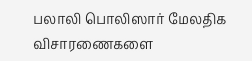பலாலி பொலிஸார் மேலதிக விசாரணைகளை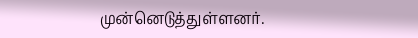முன்னெடுத்துள்ளனர்.